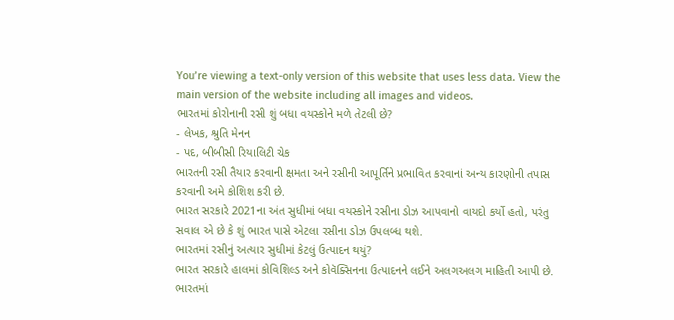You’re viewing a text-only version of this website that uses less data. View the main version of the website including all images and videos.
ભારતમાં કોરોનાની રસી શું બધા વયસ્કોને મળે તેટલી છે?
- લેખક, શ્રુતિ મેનન
- પદ, બીબીસી રિયાલિટી ચેક
ભારતની રસી તૈયાર કરવાની ક્ષમતા અને રસીની આપૂર્તિને પ્રભાવિત કરવાનાં અન્ય કારણોની તપાસ કરવાની અમે કોશિશ કરી છે.
ભારત સરકારે 2021ના અંત સુધીમાં બધા વયસ્કોને રસીના ડોઝ આપવાનો વાયદો કર્યો હતો, પરંતુ સવાલ એ છે કે શું ભારત પાસે એટલા રસીના ડોઝ ઉપલબ્ધ થશે.
ભારતમાં રસીનું અત્યાર સુધીમાં કેટલું ઉત્પાદન થયું?
ભારત સરકારે હાલમાં કોવિશિલ્ડ અને કોવૅક્સિનના ઉત્પાદનને લઈને અલગઅલગ માહિતી આપી છે.
ભારતમાં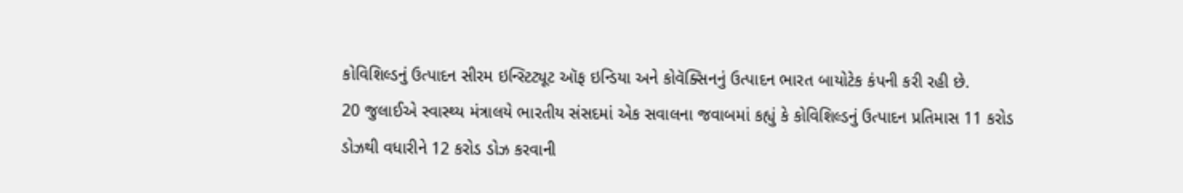કોવિશિલ્ડનું ઉત્પાદન સીરમ ઇન્સ્ટિટ્યૂટ ઑફ ઇન્ડિયા અને કોવૅક્સિનનું ઉત્પાદન ભારત બાયોટેક કંપની કરી રહી છે.
20 જુલાઈએ સ્વાસ્થ્ય મંત્રાલયે ભારતીય સંસદમાં એક સવાલના જવાબમાં કહ્યું કે કોવિશિલ્ડનું ઉત્પાદન પ્રતિમાસ 11 કરોડ ડોઝથી વધારીને 12 કરોડ ડોઝ કરવાની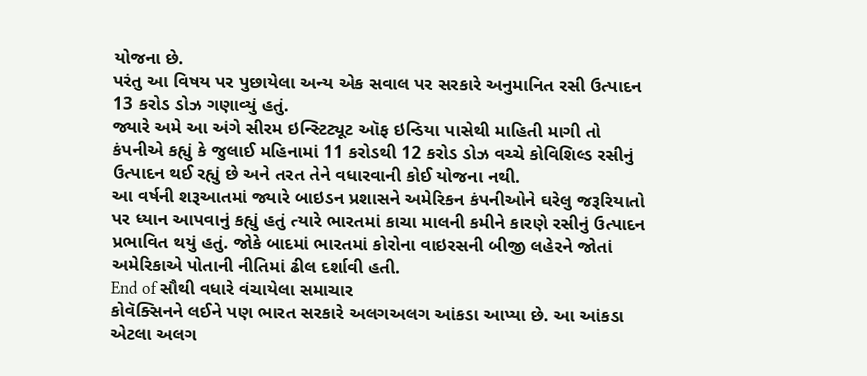યોજના છે.
પરંતુ આ વિષય પર પુછાયેલા અન્ય એક સવાલ પર સરકારે અનુમાનિત રસી ઉત્પાદન 13 કરોડ ડોઝ ગણાવ્યું હતું.
જ્યારે અમે આ અંગે સીરમ ઇન્સ્ટિટ્યૂટ ઑફ ઇન્ડિયા પાસેથી માહિતી માગી તો કંપનીએ કહ્યું કે જુલાઈ મહિનામાં 11 કરોડથી 12 કરોડ ડોઝ વચ્ચે કોવિશિલ્ડ રસીનું ઉત્પાદન થઈ રહ્યું છે અને તરત તેને વધારવાની કોઈ યોજના નથી.
આ વર્ષની શરૂઆતમાં જ્યારે બાઇડન પ્રશાસને અમેરિકન કંપનીઓને ઘરેલુ જરૂરિયાતો પર ધ્યાન આપવાનું કહ્યું હતું ત્યારે ભારતમાં કાચા માલની કમીને કારણે રસીનું ઉત્પાદન પ્રભાવિત થયું હતું. જોકે બાદમાં ભારતમાં કોરોના વાઇરસની બીજી લહેરને જોતાં અમેરિકાએ પોતાની નીતિમાં ઢીલ દર્શાવી હતી.
End of સૌથી વધારે વંચાયેલા સમાચાર
કોવૅક્સિનને લઈને પણ ભારત સરકારે અલગઅલગ આંકડા આપ્યા છે. આ આંકડા એટલા અલગ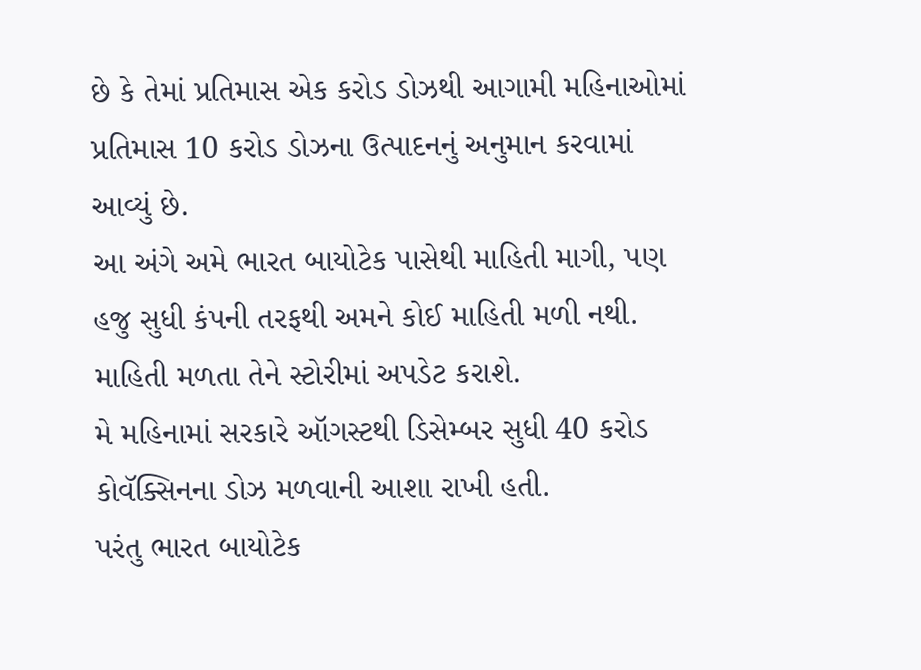છે કે તેમાં પ્રતિમાસ એક કરોડ ડોઝથી આગામી મહિનાઓમાં પ્રતિમાસ 10 કરોડ ડોઝના ઉત્પાદનનું અનુમાન કરવામાં આવ્યું છે.
આ અંગે અમે ભારત બાયોટેક પાસેથી માહિતી માગી, પણ હજુ સુધી કંપની તરફથી અમને કોઈ માહિતી મળી નથી. માહિતી મળતા તેને સ્ટોરીમાં અપડેટ કરાશે.
મે મહિનામાં સરકારે ઑગસ્ટથી ડિસેમ્બર સુધી 40 કરોડ કોવૅક્સિનના ડોઝ મળવાની આશા રાખી હતી.
પરંતુ ભારત બાયોટેક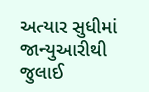અત્યાર સુધીમાં જાન્યુઆરીથી જુલાઈ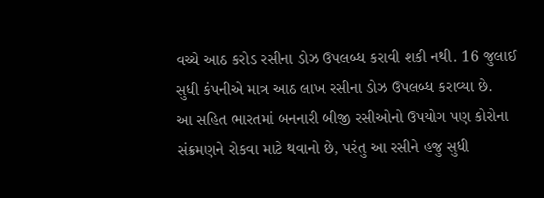વચ્ચે આઠ કરોડ રસીના ડોઝ ઉપલબ્ધ કરાવી શકી નથી. 16 જુલાઈ સુધી કંપનીએ માત્ર આઠ લાખ રસીના ડોઝ ઉપલબ્ધ કરાવ્યા છે.
આ સહિત ભારતમાં બનનારી બીજી રસીઓનો ઉપયોગ પણ કોરોના સંક્રમણને રોકવા માટે થવાનો છે, પરંતુ આ રસીને હજુ સુધી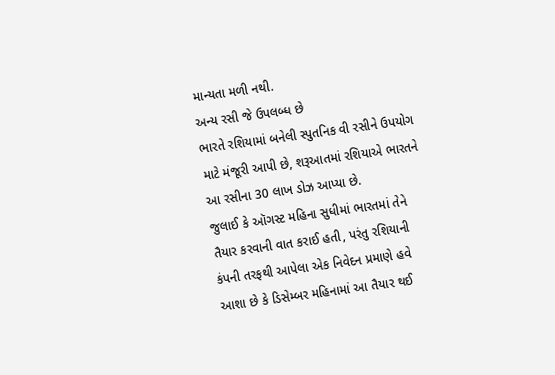માન્યતા મળી નથી.
અન્ય રસી જે ઉપલબ્ધ છે
ભારતે રશિયામાં બનેલી સ્પુતનિક વી રસીને ઉપયોગ માટે મંજૂરી આપી છે, શરૂઆતમાં રશિયાએ ભારતને આ રસીના 30 લાખ ડોઝ આપ્યા છે.
જુલાઈ કે ઑગસ્ટ મહિના સુધીમાં ભારતમાં તેને તૈયાર કરવાની વાત કરાઈ હતી, પરંતુ રશિયાની કંપની તરફથી આપેલા એક નિવેદન પ્રમાણે હવે આશા છે કે ડિસેમ્બર મહિનામાં આ તૈયાર થઈ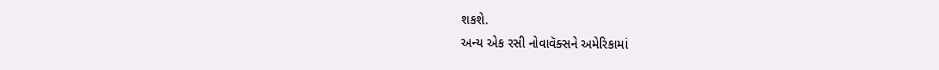શકશે.
અન્ય એક રસી નોવાવૅક્સને અમેરિકામાં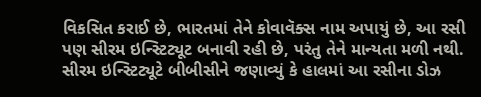વિકસિત કરાઈ છે, ભારતમાં તેને કોવાવૅક્સ નામ અપાયું છે, આ રસી પણ સીરમ ઇન્સ્ટિટ્યૂટ બનાવી રહી છે, પરંતુ તેને માન્યતા મળી નથી.
સીરમ ઇન્સ્ટિટ્યૂટે બીબીસીને જણાવ્યું કે હાલમાં આ રસીના ડોઝ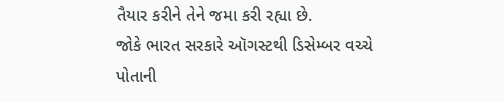તૈયાર કરીને તેને જમા કરી રહ્યા છે.
જોકે ભારત સરકારે ઑગસ્ટથી ડિસેમ્બર વચ્ચે પોતાની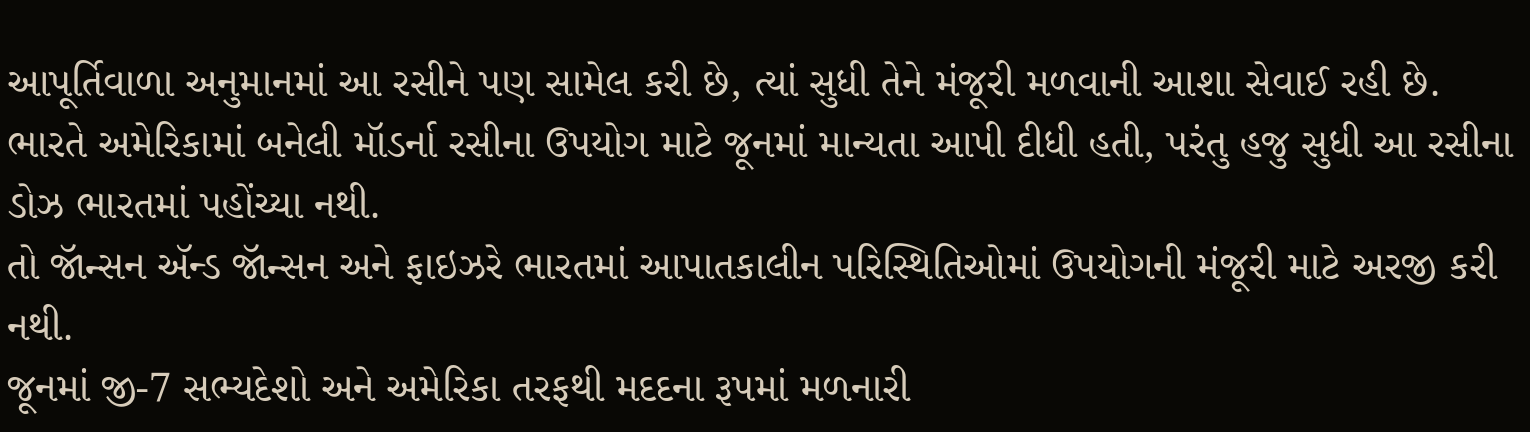આપૂર્તિવાળા અનુમાનમાં આ રસીને પણ સામેલ કરી છે, ત્યાં સુધી તેને મંજૂરી મળવાની આશા સેવાઈ રહી છે.
ભારતે અમેરિકામાં બનેલી મૉડર્ના રસીના ઉપયોગ માટે જૂનમાં માન્યતા આપી દીધી હતી, પરંતુ હજુ સુધી આ રસીના ડોઝ ભારતમાં પહોંચ્યા નથી.
તો જૉન્સન ઍન્ડ જૉન્સન અને ફાઇઝરે ભારતમાં આપાતકાલીન પરિસ્થિતિઓમાં ઉપયોગની મંજૂરી માટે અરજી કરી નથી.
જૂનમાં જી-7 સભ્યદેશો અને અમેરિકા તરફથી મદદના રૂપમાં મળનારી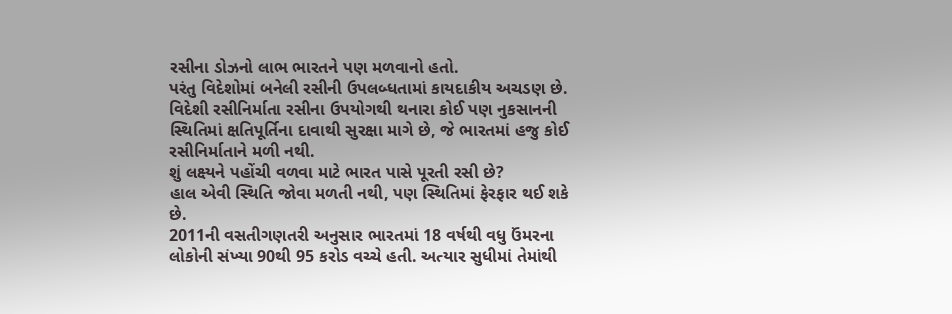રસીના ડોઝનો લાભ ભારતને પણ મળવાનો હતો.
પરંતુ વિદેશોમાં બનેલી રસીની ઉપલબ્ધતામાં કાયદાકીય અચડણ છે. વિદેશી રસીનિર્માતા રસીના ઉપયોગથી થનારા કોઈ પણ નુકસાનની સ્થિતિમાં ક્ષતિપૂર્તિના દાવાથી સુરક્ષા માગે છે, જે ભારતમાં હજુ કોઈ રસીનિર્માતાને મળી નથી.
શું લક્ષ્યને પહોંચી વળવા માટે ભારત પાસે પૂરતી રસી છે?
હાલ એવી સ્થિતિ જોવા મળતી નથી, પણ સ્થિતિમાં ફેરફાર થઈ શકે છે.
2011ની વસતીગણતરી અનુસાર ભારતમાં 18 વર્ષથી વધુ ઉંમરના લોકોની સંખ્યા 90થી 95 કરોડ વચ્ચે હતી. અત્યાર સુધીમાં તેમાંથી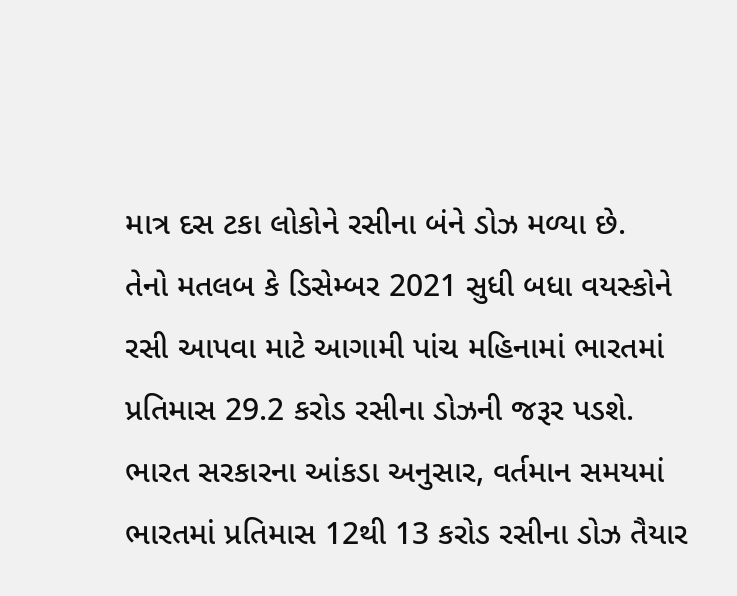માત્ર દસ ટકા લોકોને રસીના બંને ડોઝ મળ્યા છે.
તેનો મતલબ કે ડિસેમ્બર 2021 સુધી બધા વયસ્કોને રસી આપવા માટે આગામી પાંચ મહિનામાં ભારતમાં પ્રતિમાસ 29.2 કરોડ રસીના ડોઝની જરૂર પડશે.
ભારત સરકારના આંકડા અનુસાર, વર્તમાન સમયમાં ભારતમાં પ્રતિમાસ 12થી 13 કરોડ રસીના ડોઝ તૈયાર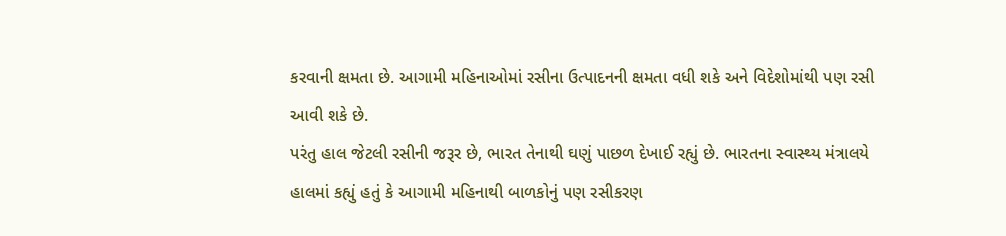કરવાની ક્ષમતા છે. આગામી મહિનાઓમાં રસીના ઉત્પાદનની ક્ષમતા વધી શકે અને વિદેશોમાંથી પણ રસી આવી શકે છે.
પરંતુ હાલ જેટલી રસીની જરૂર છે, ભારત તેનાથી ઘણું પાછળ દેખાઈ રહ્યું છે. ભારતના સ્વાસ્થ્ય મંત્રાલયે હાલમાં કહ્યું હતું કે આગામી મહિનાથી બાળકોનું પણ રસીકરણ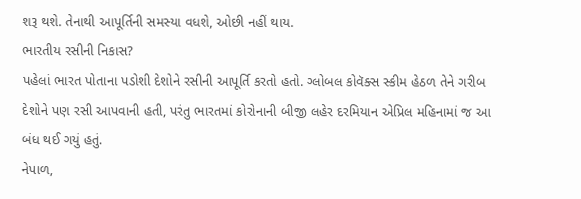શરૂ થશે. તેનાથી આપૂર્તિની સમસ્યા વધશે, ઓછી નહીં થાય.
ભારતીય રસીની નિકાસ?
પહેલાં ભારત પોતાના પડોશી દેશોને રસીની આપૂર્તિ કરતો હતો. ગ્લોબલ કોવૅક્સ સ્કીમ હેઠળ તેને ગરીબ દેશોને પણ રસી આપવાની હતી, પરંતુ ભારતમાં કોરોનાની બીજી લહેર દરમિયાન એપ્રિલ મહિનામાં જ આ બંધ થઈ ગયું હતું.
નેપાળ,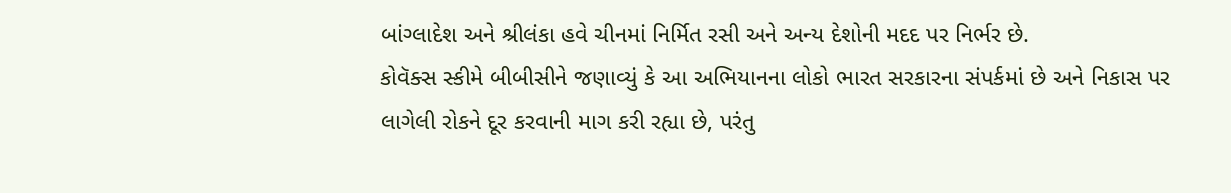બાંગ્લાદેશ અને શ્રીલંકા હવે ચીનમાં નિર્મિત રસી અને અન્ય દેશોની મદદ પર નિર્ભર છે.
કોવૅક્સ સ્કીમે બીબીસીને જણાવ્યું કે આ અભિયાનના લોકો ભારત સરકારના સંપર્કમાં છે અને નિકાસ પર લાગેલી રોકને દૂર કરવાની માગ કરી રહ્યા છે, પરંતુ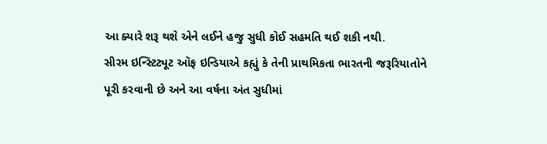આ ક્યારે શરૂ થશે એને લઈને હજુ સુધી કોઈ સહમતિ થઈ શકી નથી.
સીરમ ઇન્સ્ટિટ્યૂટ ઑફ ઇન્ડિયાએ કહ્યું કે તેની પ્રાથમિકતા ભારતની જરૂરિયાતોને પૂરી કરવાની છે અને આ વર્ષના અંત સુધીમાં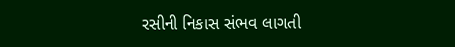રસીની નિકાસ સંભવ લાગતી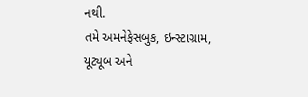નથી.
તમે અમનેફેસબુક, ઇન્સ્ટાગ્રામ, યૂટ્યૂબ અને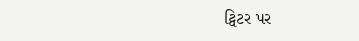ટ્વિટર પર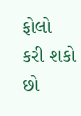ફોલો કરી શકો છો